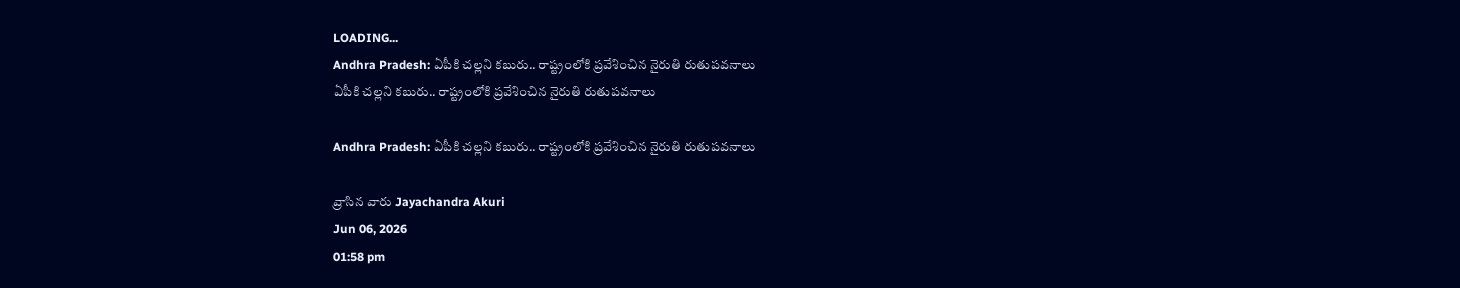LOADING...
Andhra Pradesh: ఏపీకి చల్లని కబురు.. రాష్ట్రంలోకి ప్రవేశించిన నైరుతి రుతుపవనాలు
ఏపీకి చల్లని కబురు.. రాష్ట్రంలోకి ప్రవేశించిన నైరుతి రుతుపవనాలు

Andhra Pradesh: ఏపీకి చల్లని కబురు.. రాష్ట్రంలోకి ప్రవేశించిన నైరుతి రుతుపవనాలు

వ్రాసిన వారు Jayachandra Akuri
Jun 06, 2026
01:58 pm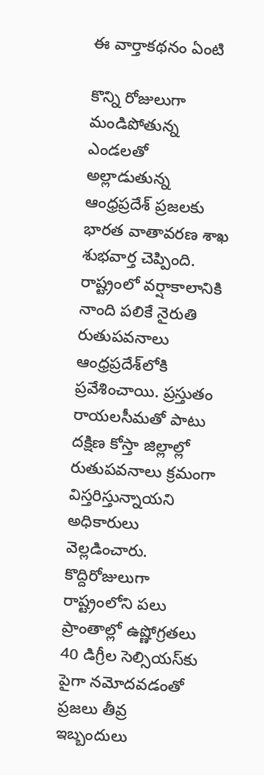ఈ వార్తాకథనం ఏంటి

కొన్ని రోజులుగా మండిపోతున్న ఎండలతో అల్లాడుతున్న ఆంధ్రప్రదేశ్ ప్రజలకు భారత వాతావరణ శాఖ శుభవార్త చెప్పింది. రాష్ట్రంలో వర్షాకాలానికి నాంది పలికే నైరుతి రుతుపవనాలు ఆంధ్రప్రదేశ్‌లోకి ప్రవేశించాయి. ప్రస్తుతం రాయలసీమతో పాటు దక్షిణ కోస్తా జిల్లాల్లో రుతుపవనాలు క్రమంగా విస్తరిస్తున్నాయని అధికారులు వెల్లడించారు. కొద్దిరోజులుగా రాష్ట్రంలోని పలు ప్రాంతాల్లో ఉష్ణోగ్రతలు 40 డిగ్రీల సెల్సియస్‌కు పైగా నమోదవడంతో ప్రజలు తీవ్ర ఇబ్బందులు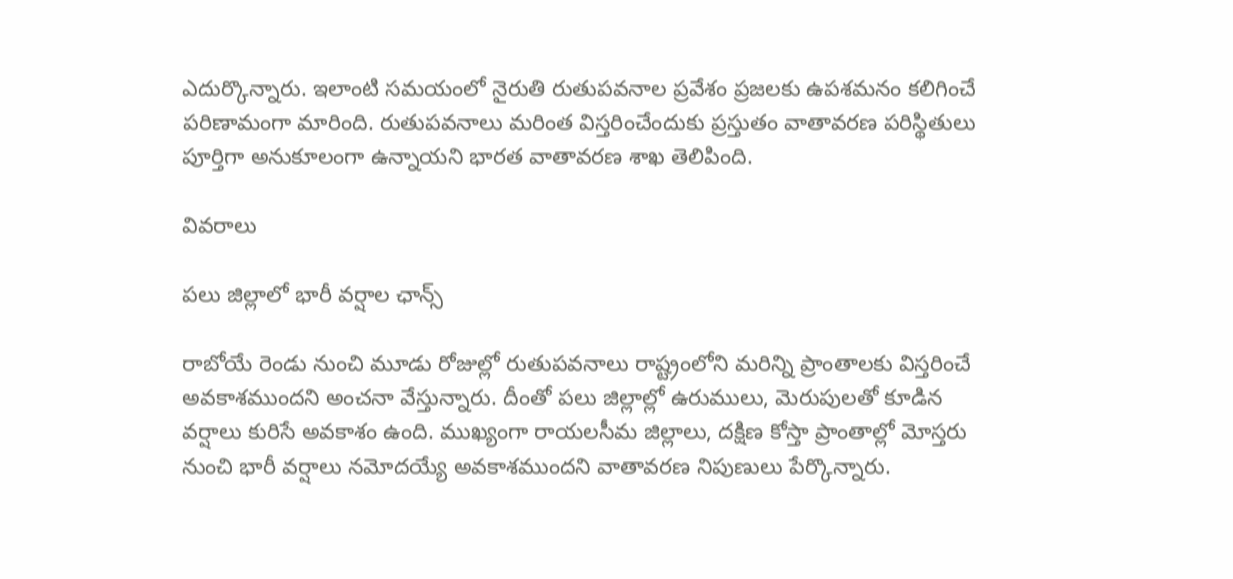ఎదుర్కొన్నారు. ఇలాంటి సమయంలో నైరుతి రుతుపవనాల ప్రవేశం ప్రజలకు ఉపశమనం కలిగించే పరిణామంగా మారింది. రుతుపవనాలు మరింత విస్తరించేందుకు ప్రస్తుతం వాతావరణ పరిస్థితులు పూర్తిగా అనుకూలంగా ఉన్నాయని భారత వాతావరణ శాఖ తెలిపింది.

వివరాలు

పలు జిల్లాలో భారీ వర్షాల ఛాన్స్

రాబోయే రెండు నుంచి మూడు రోజుల్లో రుతుపవనాలు రాష్ట్రంలోని మరిన్ని ప్రాంతాలకు విస్తరించే అవకాశముందని అంచనా వేస్తున్నారు. దీంతో పలు జిల్లాల్లో ఉరుములు, మెరుపులతో కూడిన వర్షాలు కురిసే అవకాశం ఉంది. ముఖ్యంగా రాయలసీమ జిల్లాలు, దక్షిణ కోస్తా ప్రాంతాల్లో మోస్తరు నుంచి భారీ వర్షాలు నమోదయ్యే అవకాశముందని వాతావరణ నిపుణులు పేర్కొన్నారు.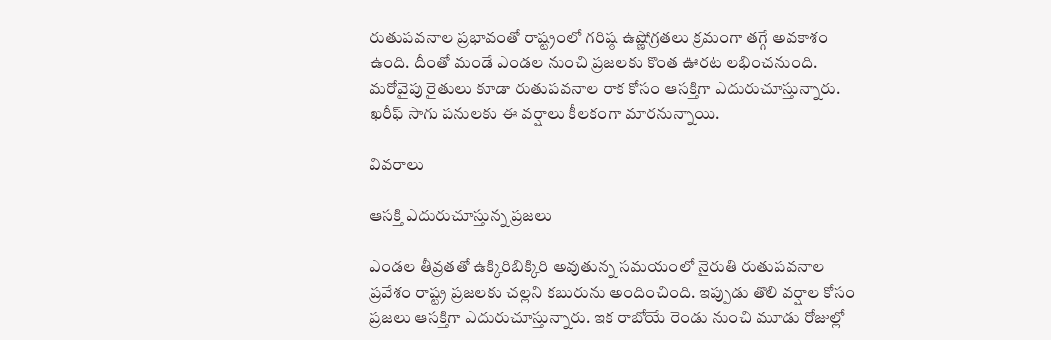రుతుపవనాల ప్రభావంతో రాష్ట్రంలో గరిష్ఠ ఉష్ణోగ్రతలు క్రమంగా తగ్గే అవకాశం ఉంది. దీంతో మండే ఎండల నుంచి ప్రజలకు కొంత ఊరట లభించనుంది. మరోవైపు రైతులు కూడా రుతుపవనాల రాక కోసం ఆసక్తిగా ఎదురుచూస్తున్నారు. ఖరీఫ్‌ సాగు పనులకు ఈ వర్షాలు కీలకంగా మారనున్నాయి.

వివరాలు

ఆసక్తి ఎదురుచూస్తున్న ప్రజలు

ఎండల తీవ్రతతో ఉక్కిరిబిక్కిరి అవుతున్న సమయంలో నైరుతి రుతుపవనాల ప్రవేశం రాష్ట్ర ప్రజలకు చల్లని కబురును అందించింది. ఇప్పుడు తొలి వర్షాల కోసం ప్రజలు ఆసక్తిగా ఎదురుచూస్తున్నారు. ఇక రాబోయే రెండు నుంచి మూడు రోజుల్లో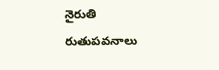నైరుతి రుతుపవనాలు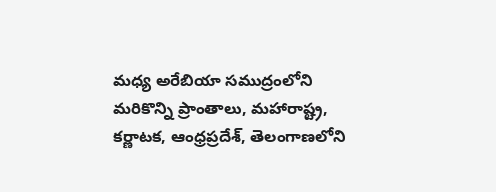మధ్య అరేబియా సముద్రంలోని మరికొన్ని ప్రాంతాలు, మహారాష్ట్ర, కర్ణాటక, ఆంధ్రప్రదేశ్, తెలంగాణలోని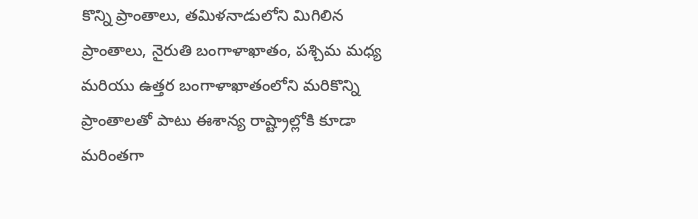కొన్ని ప్రాంతాలు, తమిళనాడులోని మిగిలిన ప్రాంతాలు, నైరుతి బంగాళాఖాతం, పశ్చిమ మధ్య మరియు ఉత్తర బంగాళాఖాతంలోని మరికొన్ని ప్రాంతాలతో పాటు ఈశాన్య రాష్ట్రాల్లోకి కూడా మరింతగా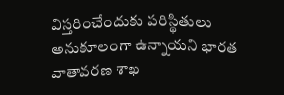విస్తరించేందుకు పరిస్థితులు అనుకూలంగా ఉన్నాయని భారత వాతావరణ శాఖ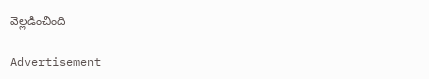వెల్లడించింది

Advertisement